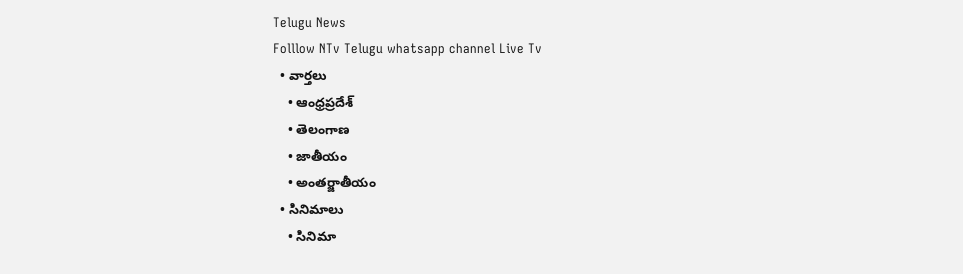Telugu News
Folllow NTv Telugu whatsapp channel Live Tv
  • వార్తలు
    • ఆంధ్రప్రదేశ్
    • తెలంగాణ
    • జాతీయం
    • అంతర్జాతీయం
  • సినిమాలు
    • సినిమా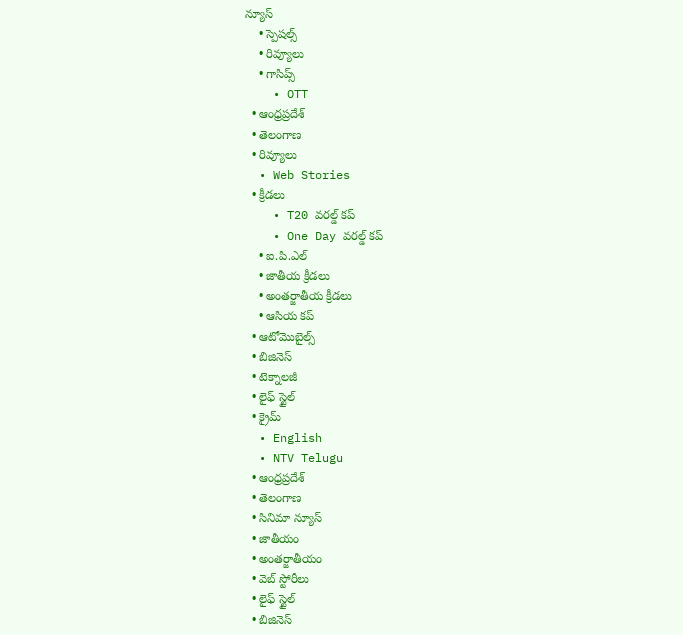న్యూస్
    • స్పెషల్స్
    • రివ్యూలు
    • గాసిప్స్
    • OTT
  • ఆంధ్రప్రదేశ్
  • తెలంగాణ
  • రివ్యూలు
  • Web Stories
  • క్రీడలు
    • T20 వరల్డ్ కప్
    • One Day వరల్డ్ కప్
    • ఐ.పి.ఎల్
    • జాతీయ క్రీడలు
    • అంతర్జాతీయ క్రీడలు
    • ఆసియ కప్
  • ఆటోమొబైల్స్
  • బిజినెస్‌
  • టెక్నాలజీ
  • లైఫ్ స్టైల్
  • క్రైమ్
  • English
  • NTV Telugu
  • ఆంధ్రప్రదేశ్
  • తెలంగాణ
  • సినిమా న్యూస్
  • జాతీయం
  • అంతర్జాతీయం
  • వెబ్ స్టోరీలు
  • లైఫ్ స్టైల్
  • బిజినెస్‌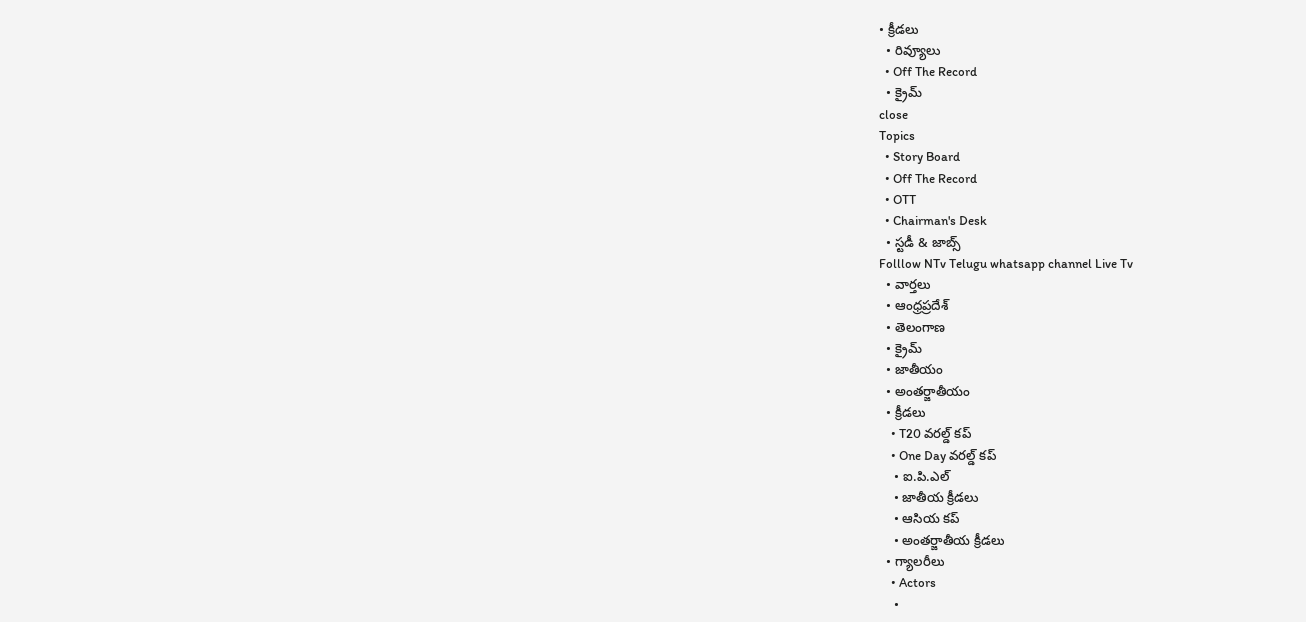• క్రీడలు
  • రివ్యూలు
  • Off The Record
  • క్రైమ్
close
Topics
  • Story Board
  • Off The Record
  • OTT
  • Chairman's Desk
  • స్టడీ & జాబ్స్
Folllow NTv Telugu whatsapp channel Live Tv
  • వార్తలు
  • ఆంధ్రప్రదేశ్
  • తెలంగాణ
  • క్రైమ్
  • జాతీయం
  • అంతర్జాతీయం
  • క్రీడలు
    • T20 వరల్డ్ కప్
    • One Day వరల్డ్ కప్
    • ఐ.పి.ఎల్
    • జాతీయ క్రీడలు
    • ఆసియ కప్
    • అంతర్జాతీయ క్రీడలు
  • గ్యాలరీలు
    • Actors
    •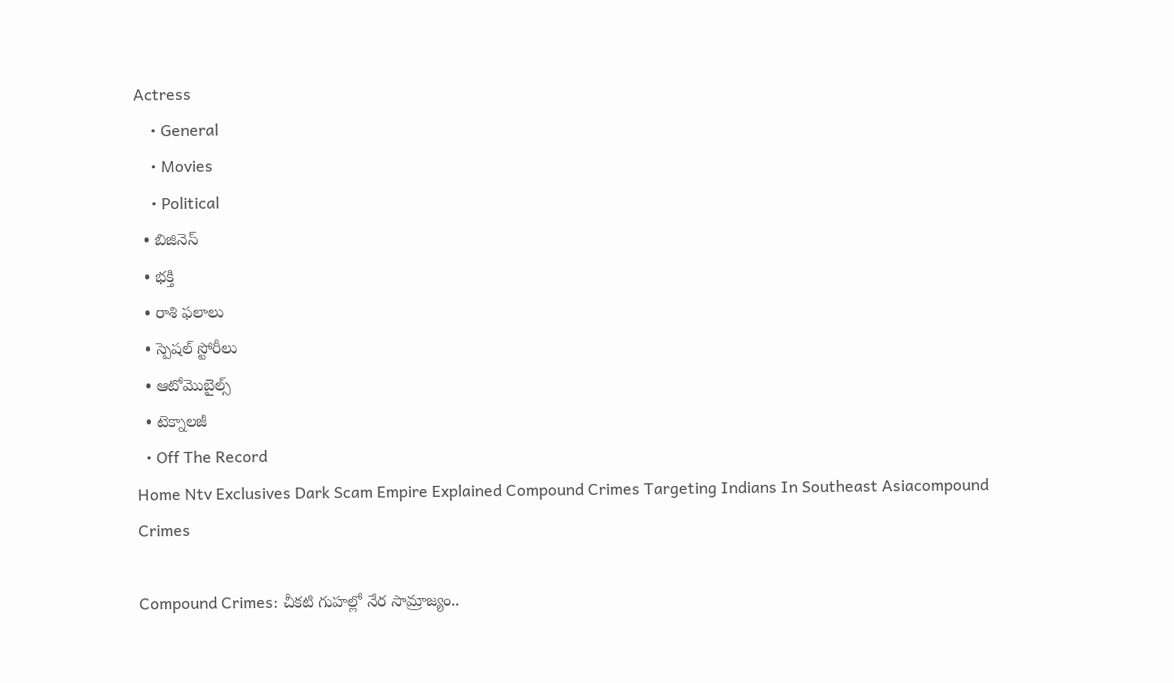Actress
    • General
    • Movies
    • Political
  • బిజినెస్‌
  • భక్తి
  • రాశి ఫలాలు
  • స్పెషల్‌ స్టోరీలు
  • ఆటోమొబైల్స్
  • టెక్నాలజీ
  • Off The Record
Home Ntv Exclusives Dark Scam Empire Explained Compound Crimes Targeting Indians In Southeast Asiacompound Crimes

Compound Crimes: చీకటి గుహల్లో నేర సామ్రాజ్యం..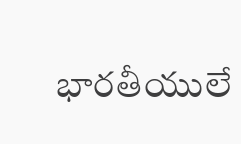భారతీయులే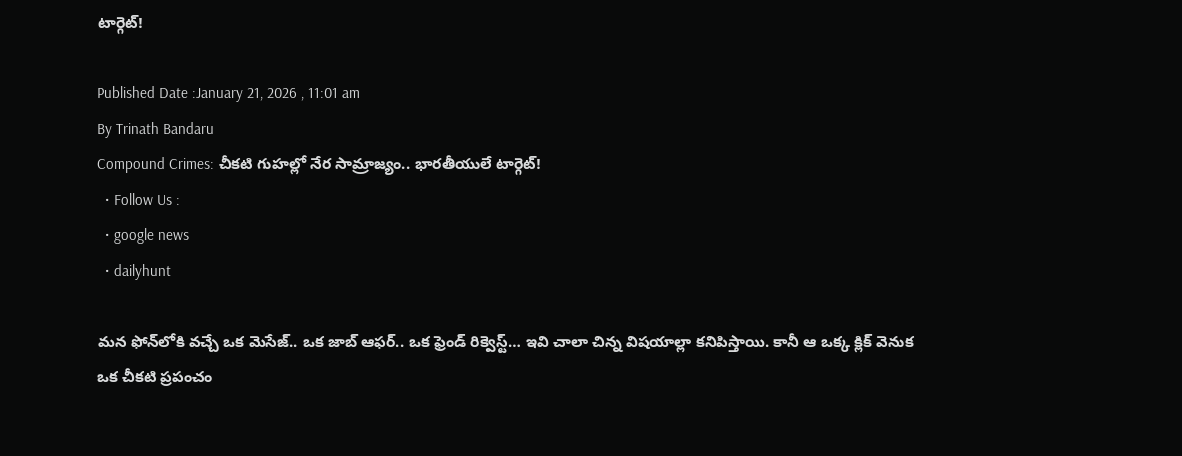టార్గెట్!

Published Date :January 21, 2026 , 11:01 am
By Trinath Bandaru
Compound Crimes: చీకటి గుహల్లో నేర సామ్రాజ్యం.. భారతీయులే టార్గెట్!
  • Follow Us :
  • google news
  • dailyhunt

మన ఫోన్‌లోకి వచ్చే ఒక మెసేజ్‌.. ఒక జాబ్ ఆఫర్‌.. ఒక ఫ్రెండ్ రిక్వెస్ట్‌… ఇవి చాలా చిన్న విషయాల్లా కనిపిస్తాయి. కానీ ఆ ఒక్క క్లిక్ వెనుక ఒక చీకటి ప్రపంచం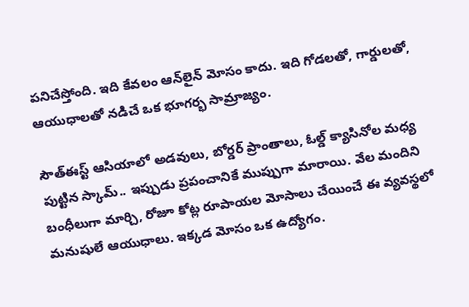పనిచేస్తోంది. ఇది కేవలం ఆన్‌లైన్ మోసం కాదు. ఇది గోడలతో, గార్డులతో, ఆయుధాలతో నడిచే ఒక భూగర్భ సామ్రాజ్యం.

సౌత్ఈస్ట్ ఆసియాలో అడవులు, బోర్డర్ ప్రాంతాలు, ఓల్డ్ క్యాసినోల మధ్య పుట్టిన స్కామ్.. ఇప్పుడు ప్రపంచానికే ముప్పుగా మారాయి. వేల మందిని బంధీలుగా మార్చి, రోజూ కోట్ల రూపాయల మోసాలు చేయించే ఈ వ్యవస్థలో మనుషులే ఆయుధాలు. ఇక్కడ మోసం ఒక ఉద్యోగం.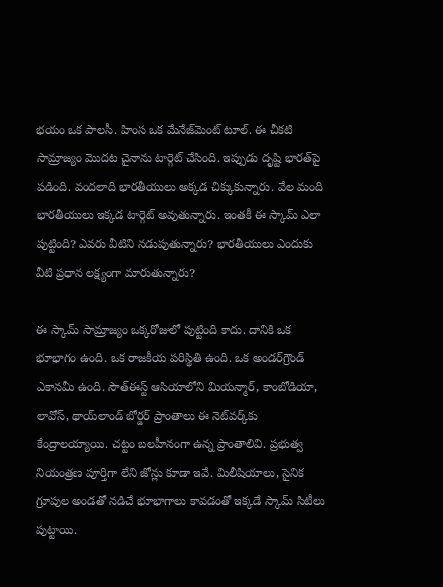భయం ఒక పాలసీ. హింస ఒక మేనేజ్‌మెంట్ టూల్‌. ఈ చీకటి సామ్రాజ్యం మొదట చైనాను టార్గెట్ చేసింది. ఇప్పుడు దృష్టి భారత్‌పై పడింది. వందలాది భారతీయులు అక్కడ చిక్కుకున్నారు. వేల మంది భారతీయులు ఇక్కడ టార్గెట్ అవుతున్నారు. ఇంతకీ ఈ స్కామ్ ఎలా పుట్టింది? ఎవరు వీటిని నడుపుతున్నారు? భారతీయులు ఎందుకు వీటి ప్రధాన లక్ష్యంగా మారుతున్నారు?

ఈ స్కామ్ సామ్రాజ్యం ఒక్కరోజులో పుట్టింది కాదు. దానికి ఒక భూభాగం ఉంది. ఒక రాజకీయ పరిస్థితి ఉంది. ఒక అండర్‌గ్రౌండ్ ఎకానమీ ఉంది. సౌత్ఈస్ట్ ఆసియాలోని మియన్మార్, కాంబోడియా, లావోస్, థాయ్‌లాండ్ బోర్డర్ ప్రాంతాలు ఈ నెట్‌వర్క్‌కు కేంద్రాలయ్యాయి. చట్టం బలహీనంగా ఉన్న ప్రాంతాలివి. ప్రభుత్వ నియంత్రణ పూర్తిగా లేని జోన్లు కూడా ఇవే. మిలీషియాలు, సైనిక గ్రూపుల అండతో నడిచే భూభాగాలు కావడంతో ఇక్కడే స్కామ్ సిటీలు పుట్టాయి.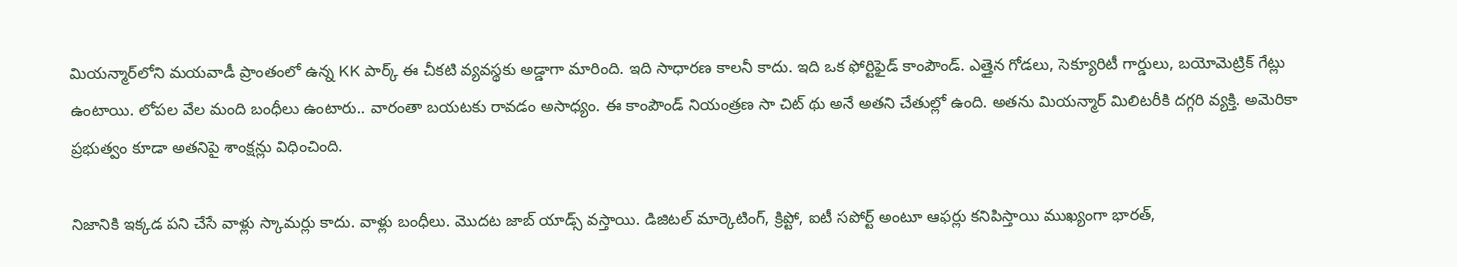మియన్మార్‌లోని మయవాడీ ప్రాంతంలో ఉన్న KK పార్క్ ఈ చీకటి వ్యవస్థకు అడ్డాగా మారింది. ఇది సాధారణ కాలనీ కాదు. ఇది ఒక ఫోర్టిఫైడ్ కాంపౌండ్. ఎత్తైన గోడలు, సెక్యూరిటీ గార్డులు, బయోమెట్రిక్ గేట్లు ఉంటాయి. లోపల వేల మంది బంధీలు ఉంటారు.. వారంతా బయటకు రావడం అసాధ్యం. ఈ కాంపౌండ్ నియంత్రణ సా చిట్‌ థు అనే అతని చేతుల్లో ఉంది. అతను మియన్మార్ మిలిటరీకి దగ్గరి వ్యక్తి. అమెరికా ప్రభుత్వం కూడా అతనిపై శాంక్షన్లు విధించింది.

నిజానికి ఇక్కడ పని చేసే వాళ్లు స్కామర్లు కాదు. వాళ్లు బంధీలు. మొదట జాబ్ యాడ్స్ వస్తాయి. డిజిటల్ మార్కెటింగ్, క్రిప్టో, ఐటీ సపోర్ట్ అంటూ ఆఫర్లు కనిపిస్తాయి ముఖ్యంగా భారత్,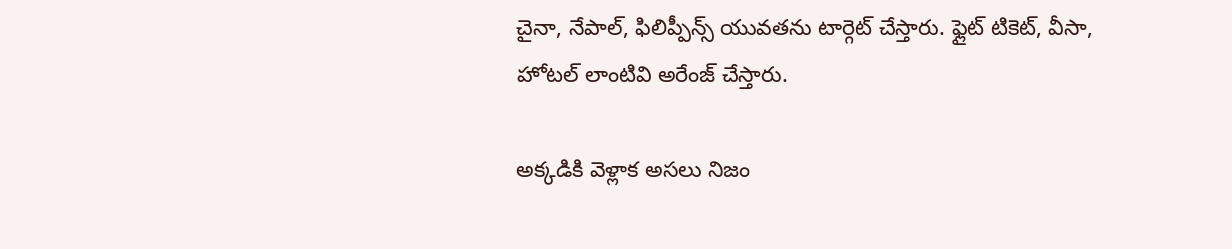చైనా, నేపాల్, ఫిలిప్పీన్స్ యువతను టార్గెట్ చేస్తారు. ఫ్లైట్ టికెట్, వీసా, హోటల్ లాంటివి అరేంజ్ చేస్తారు.

అక్కడికి వెళ్లాక అసలు నిజం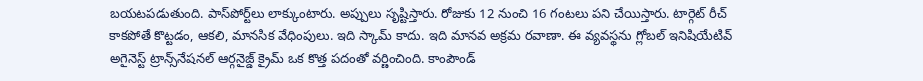బయటపడుతుంది. పాస్‌పోర్ట్‌లు లాక్కుంటారు. అప్పులు సృష్టిస్తారు. రోజుకు 12 నుంచి 16 గంటలు పని చేయిస్తారు. టార్గెట్ రీచ్ కాకపోతే కొట్టడం, ఆకలి, మానసిక వేధింపులు. ఇది స్కామ్ కాదు. ఇది మానవ అక్రమ రవాణా. ఈ వ్యవస్థను గ్లోబల్ ఇనిషియేటివ్ అగైనెస్ట్ ట్రాన్స్‌నేషనల్ ఆర్గనైజ్డ్ క్రైమ్ ఒక కొత్త పదంతో వర్ణించింది. కాంపౌండ్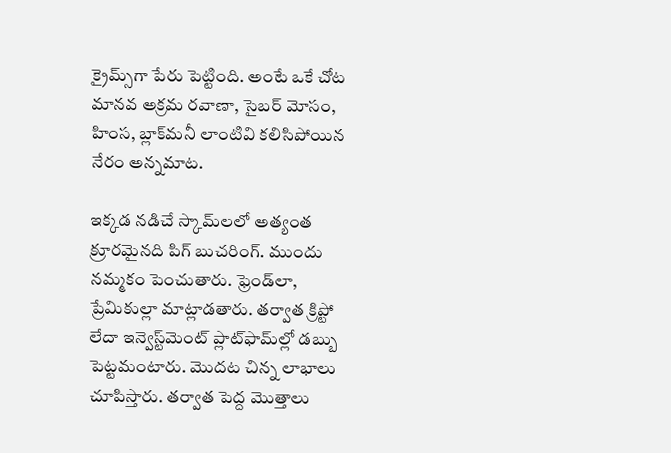క్రైమ్స్‌గా పేరు పెట్టింది. అంటే ఒకే చోట మానవ అక్రమ రవాణా, సైబర్ మోసం, హింస, బ్లాక్‌మనీ లాంటివి కలిసిపోయిన నేరం అన్నమాట.

ఇక్కడ నడిచే స్కామ్‌లలో అత్యంత క్రూరమైనది పిగ్ బుచరింగ్. ముందు నమ్మకం పెంచుతారు. ఫ్రెండ్‌లా, ప్రేమికుల్లా మాట్లాడతారు. తర్వాత క్రిప్టో లేదా ఇన్వెస్ట్‌మెంట్ ప్లాట్‌ఫామ్‌ల్లో డబ్బు పెట్టమంటారు. మొదట చిన్న లాభాలు చూపిస్తారు. తర్వాత పెద్ద మొత్తాలు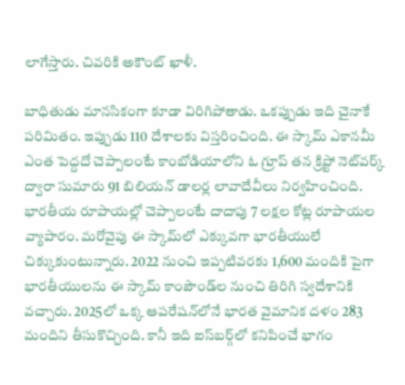లాగేస్తారు. చివరికి అకౌంట్ ఖాళీ.

బాధితుడు మానసికంగా కూడా విరిగిపోతాడు. ఒకప్పుడు ఇది చైనాకే పరిమితం. ఇప్పుడు 110 దేశాలకు విస్తరించింది. ఈ స్కామ్ ఎకానమీ ఎంత పెద్దదో చెప్పాలంటే కాంబోడియాలోని ఓ గ్రూప్ తన క్రిప్టో నెట్‌వర్క్ ద్వారా సుమారు 91 బిలియన్ డాలర్ల లావాదేవీలు నిర్వహించింది. భారతీయ రూపాయల్లో చెప్పాలంటే దాదాపు 7 లక్షల కోట్ల రూపాయల వ్యాపారం. మరోవైపు ఈ స్కామ్‌లో ఎక్కువగా భారతీయులే చిక్కుకుంటున్నారు. 2022 నుంచి ఇప్పటివరకు 1,600 మందికి పైగా భారతీయులను ఈ స్కామ్ కాంపౌండ్‌ల నుంచి తిరిగి స్వదేశానికి వచ్చారు. 2025లో ఒక్క ఆపరేషన్‌లోనే భారత వైమానిక దళం 283 మందిని తీసుకొచ్చింది. కానీ ఇది ఐస్‌బర్గ్‌లో కనిపించే భాగం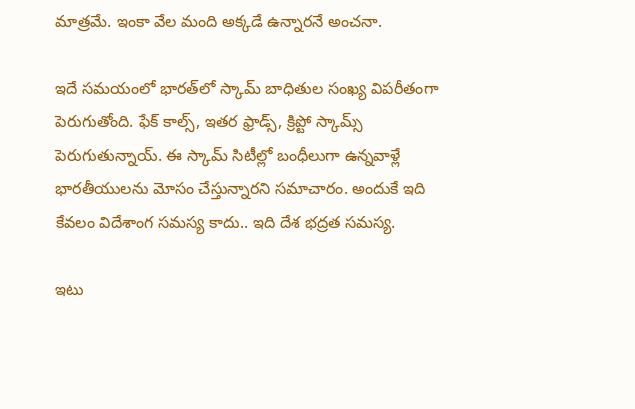మాత్రమే. ఇంకా వేల మంది అక్కడే ఉన్నారనే అంచనా.

ఇదే సమయంలో భారత్‌లో స్కామ్ బాధితుల సంఖ్య విపరీతంగా పెరుగుతోంది. ఫేక్ కాల్స్, ఇతర ఫ్రాడ్స్, క్రిప్టో స్కామ్స్ పెరుగుతున్నాయ్. ఈ స్కామ్ సిటీల్లో బంధీలుగా ఉన్నవాళ్లే భారతీయులను మోసం చేస్తున్నారని సమాచారం. అందుకే ఇది కేవలం విదేశాంగ సమస్య కాదు.. ఇది దేశ భద్రత సమస్య.

ఇటు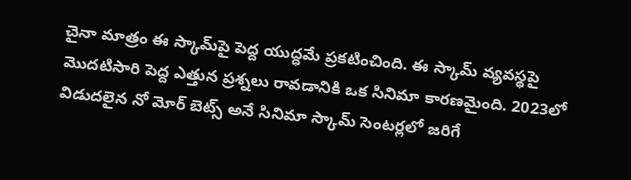చైనా మాత్రం ఈ స్కామ్‌పై పెద్ద యుద్ధమే ప్రకటించింది. ఈ స్కామ్ వ్యవస్థపై మొదటిసారి పెద్ద ఎత్తున ప్రశ్నలు రావడానికి ఒక సినిమా కారణమైంది. 2023లో విడుదలైన నో మోర్ బెట్స్ అనే సినిమా స్కామ్ సెంటర్లలో జరిగే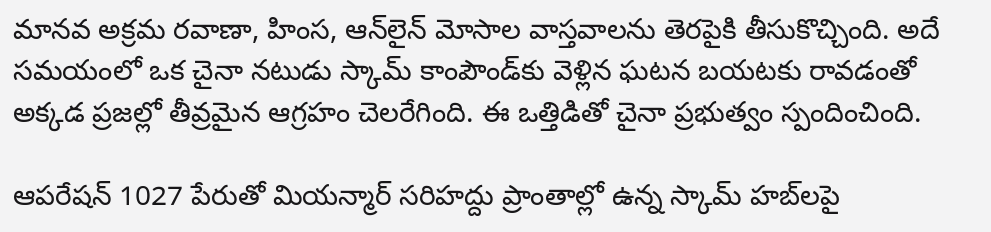మానవ అక్రమ రవాణా, హింస, ఆన్‌లైన్ మోసాల వాస్తవాలను తెరపైకి తీసుకొచ్చింది. అదే సమయంలో ఒక చైనా నటుడు స్కామ్ కాంపౌండ్‌కు వెళ్లిన ఘటన బయటకు రావడంతో అక్కడ ప్రజల్లో తీవ్రమైన ఆగ్రహం చెలరేగింది. ఈ ఒత్తిడితో చైనా ప్రభుత్వం స్పందించింది.

ఆపరేషన్ 1027 పేరుతో మియన్మార్ సరిహద్దు ప్రాంతాల్లో ఉన్న స్కామ్ హబ్‌లపై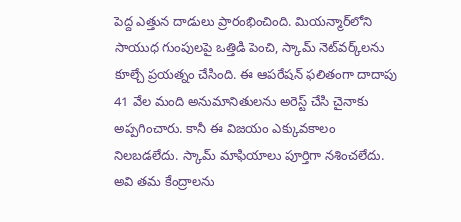పెద్ద ఎత్తున దాడులు ప్రారంభించింది. మియన్మార్‌లోని సాయుధ గుంపులపై ఒత్తిడి పెంచి, స్కామ్ నెట్‌వర్క్‌లను కూల్చే ప్రయత్నం చేసింది. ఈ ఆపరేషన్ ఫలితంగా దాదాపు 41 వేల మంది అనుమానితులను అరెస్ట్ చేసి చైనాకు అప్పగించారు. కానీ ఈ విజయం ఎక్కువకాలం నిలబడలేదు. స్కామ్ మాఫియాలు పూర్తిగా నశించలేదు. అవి తమ కేంద్రాలను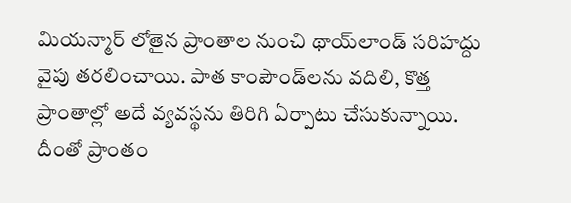మియన్మార్ లోతైన ప్రాంతాల నుంచి థాయ్‌లాండ్ సరిహద్దు వైపు తరలించాయి. పాత కాంపౌండ్‌లను వదిలి, కొత్త ప్రాంతాల్లో అదే వ్యవస్థను తిరిగి ఏర్పాటు చేసుకున్నాయి. దీంతో ప్రాంతం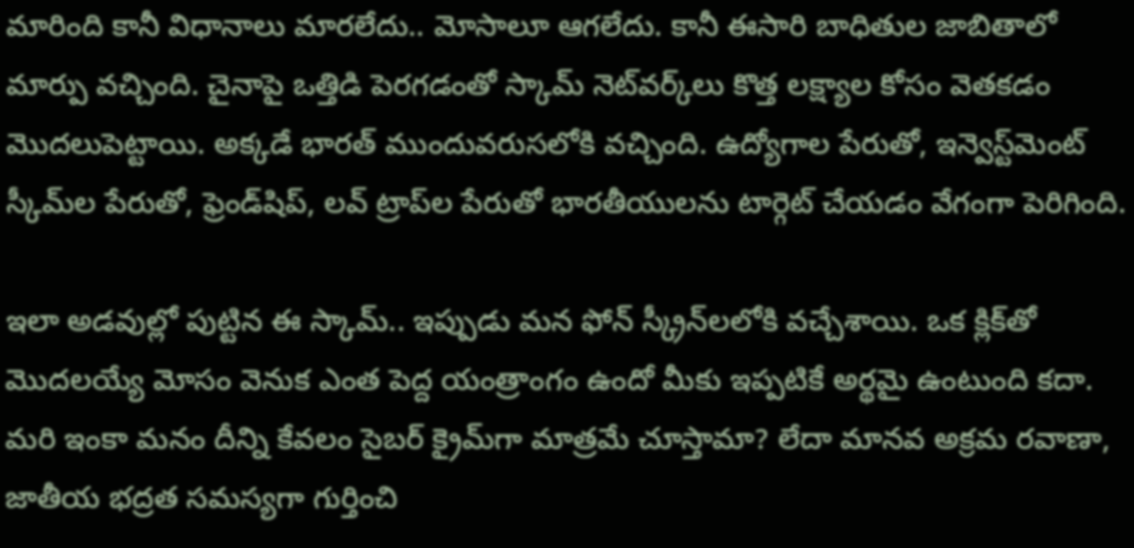మారింది కానీ విధానాలు మారలేదు.. మోసాలూ ఆగలేదు. కానీ ఈసారి బాధితుల జాబితాలో మార్పు వచ్చింది. చైనాపై ఒత్తిడి పెరగడంతో స్కామ్ నెట్‌వర్క్‌లు కొత్త లక్ష్యాల కోసం వెతకడం మొదలుపెట్టాయి. అక్కడే భారత్ ముందువరుసలోకి వచ్చింది. ఉద్యోగాల పేరుతో, ఇన్వెస్ట్‌మెంట్ స్కీమ్‌ల పేరుతో, ఫ్రెండ్‌షిప్, లవ్ ట్రాప్‌ల పేరుతో భారతీయులను టార్గెట్ చేయడం వేగంగా పెరిగింది.

ఇలా అడవుల్లో పుట్టిన ఈ స్కామ్.. ఇప్పుడు మన ఫోన్ స్క్రీన్‌లలోకి వచ్చేశాయి. ఒక క్లిక్‌తో మొదలయ్యే మోసం వెనుక ఎంత పెద్ద యంత్రాంగం ఉందో మీకు ఇప్పటికే అర్థమై ఉంటుంది కదా. మరి ఇంకా మనం దీన్ని కేవలం సైబర్ క్రైమ్‌గా మాత్రమే చూస్తామా? లేదా మానవ అక్రమ రవాణా, జాతీయ భద్రత సమస్యగా గుర్తించి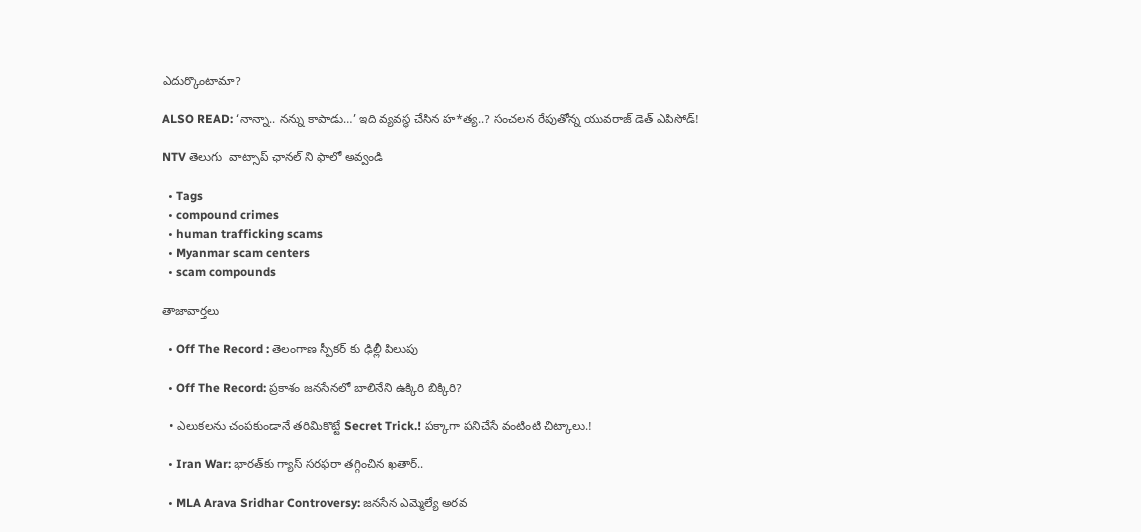ఎదుర్కొంటామా?

ALSO READ: ‘నాన్నా.. నన్ను కాపాడు…’ ఇది వ్యవస్థ చేసిన హ*త్య..? సంచలన రేపుతోన్న యువరాజ్‌ డెత్ ఎపిసోడ్!

NTV తెలుగు  వాట్సాప్ ఛానల్ ని ఫాలో అవ్వండి

  • Tags
  • compound crimes
  • human trafficking scams
  • Myanmar scam centers
  • scam compounds

తాజావార్తలు

  • Off The Record : తెలంగాణ స్పీకర్ కు ఢిల్లీ పిలుపు

  • Off The Record: ప్రకాశం జనసేనలో బాలినేని ఉక్కిరి బిక్కిరి?

  • ఎలుకలను చంపకుండానే తరిమికొట్టే Secret Trick.! పక్కాగా పనిచేసే వంటింటి చిట్కాలు.!

  • Iran War: భారత్‌కు గ్యాస్ సరఫరా తగ్గించిన ఖతార్..

  • MLA Arava Sridhar Controversy: జనసేన ఎమ్మెల్యే అరవ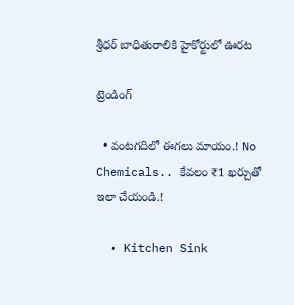శ్రీధర్ బాధితురాలికి హైకోర్టులో ఊరట

ట్రెండింగ్‌

  • వంటగదిలో ఈగలు మాయం.! No Chemicals.. కేవలం ₹1 ఖర్చుతో ఇలా చేయండి.!

  • Kitchen Sink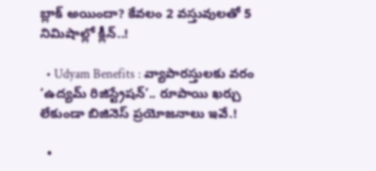బ్లాక్ అయిందా? కేవలం 2 వస్తువులతో 5 నిమిషాల్లో క్లీన్..!

  • Udyam Benefits : వ్యాపారస్తులకు వరం ‘ఉద్యమ్ రిజిస్ట్రేషన్’.. రూపాయి ఖర్చు లేకుండా బిజినెస్ ప్రయోజనాలు ఇవే.!

  •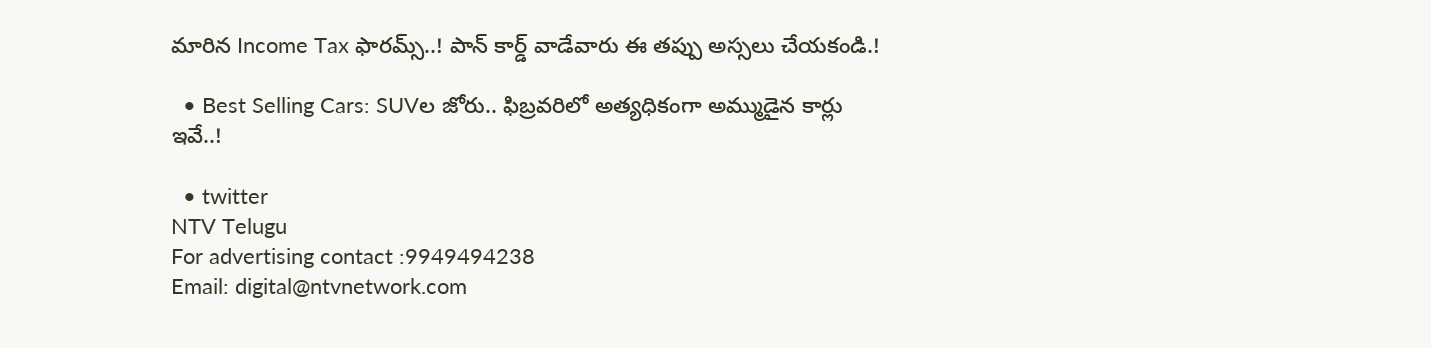మారిన Income Tax ఫారమ్స్..! పాన్ కార్డ్ వాడేవారు ఈ తప్పు అస్సలు చేయకండి.!

  • Best Selling Cars: SUVల జోరు.. ఫిబ్రవరిలో అత్యధికంగా అమ్ముడైన కార్లు ఇవే..!

  • twitter
NTV Telugu
For advertising contact :9949494238
Email: digital@ntvnetwork.com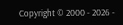Copyright © 2000 - 2026 -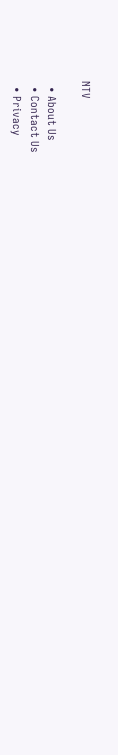NTV

  • About Us
  • Contact Us
  • Privacy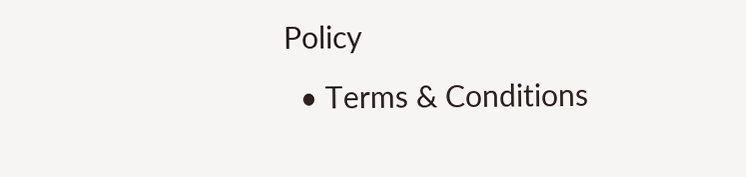Policy
  • Terms & Conditions